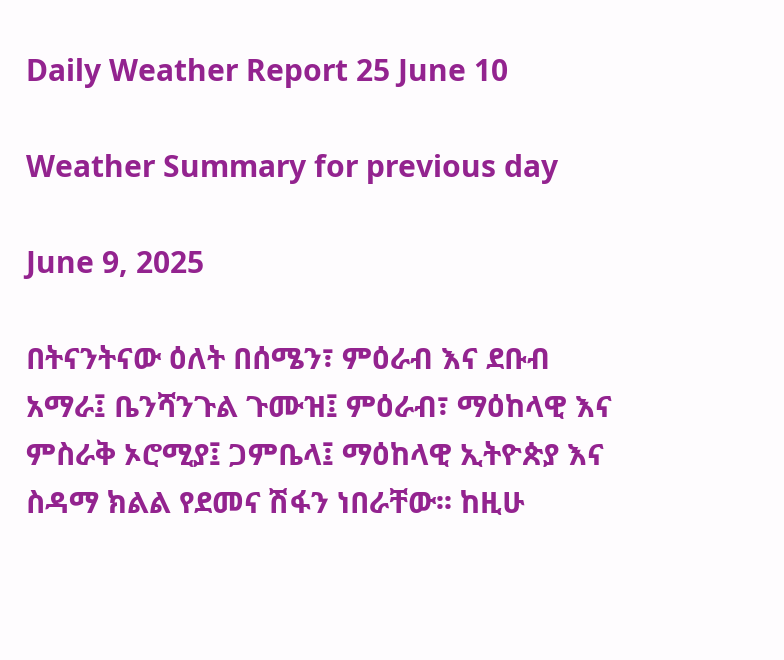Daily Weather Report 25 June 10

Weather Summary for previous day

June 9, 2025

በትናንትናው ዕለት በሰሜን፣ ምዕራብ እና ደቡብ አማራ፤ ቤንሻንጉል ጉሙዝ፤ ምዕራብ፣ ማዕከላዊ እና ምስራቅ ኦሮሚያ፤ ጋምቤላ፤ ማዕከላዊ ኢትዮጵያ እና ስዳማ ክልል የደመና ሽፋን ነበራቸው፡፡ ከዚሁ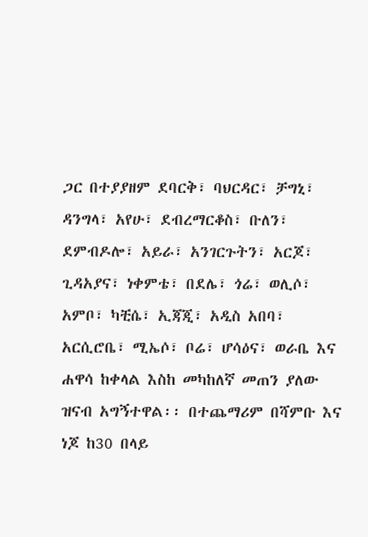ጋር በተያያዘም ደባርቅ፣ ባህርዳር፣ ቻግኒ፣ ዳንግላ፣ አየሁ፣ ደብረማርቆስ፣ ቡለን፣ ደምብዶሎ፣ አይራ፣ አንገርጉትን፣ አርጆ፣ ጊዳአያና፣ ነቀምቴ፣ በደሌ፣ ጎሬ፣ ወሊሶ፣ አምቦ፣ ካቺሴ፣ ኢጃጂ፣ አዲስ አበባ፣ አርሲሮቤ፣ ሚኤሶ፣ ቦሬ፣ ሆሳዕና፣ ወራቤ እና ሐዋሳ ከቀላል እስከ መካከለኛ መጠን ያለው ዝናብ አግኝተዋል፡፡ በተጨማሪም በሻምቡ እና ነጆ ከ30 በላይ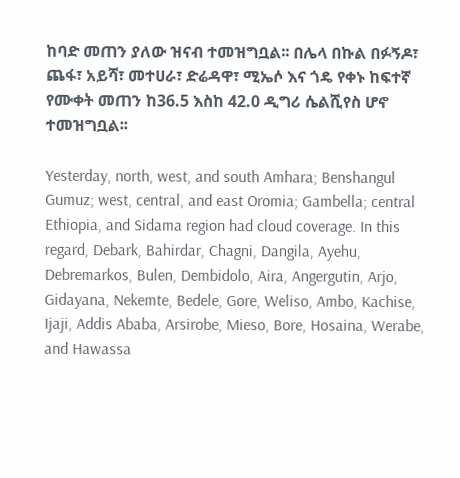ከባድ መጠን ያለው ዝናብ ተመዝግቧል፡፡ በሌላ በኩል በፉኝዶ፣ ጨፋ፣ አይሻ፣ መተሀራ፣ ድሬዳዋ፣ ሚኤሶ እና ጎዴ የቀኑ ከፍተኛ የሙቀት መጠን ከ36.5 እስከ 42.0 ዲግሪ ሴልሺየስ ሆኖ ተመዝግቧል፡፡

Yesterday, north, west, and south Amhara; Benshangul Gumuz; west, central, and east Oromia; Gambella; central Ethiopia, and Sidama region had cloud coverage. In this regard, Debark, Bahirdar, Chagni, Dangila, Ayehu, Debremarkos, Bulen, Dembidolo, Aira, Angergutin, Arjo, Gidayana, Nekemte, Bedele, Gore, Weliso, Ambo, Kachise, Ijaji, Addis Ababa, Arsirobe, Mieso, Bore, Hosaina, Werabe, and Hawassa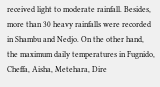received light to moderate rainfall. Besides, more than 30 heavy rainfalls were recorded in Shambu and Nedjo. On the other hand, the maximum daily temperatures in Fugnido, Cheffa, Aisha, Metehara, Dire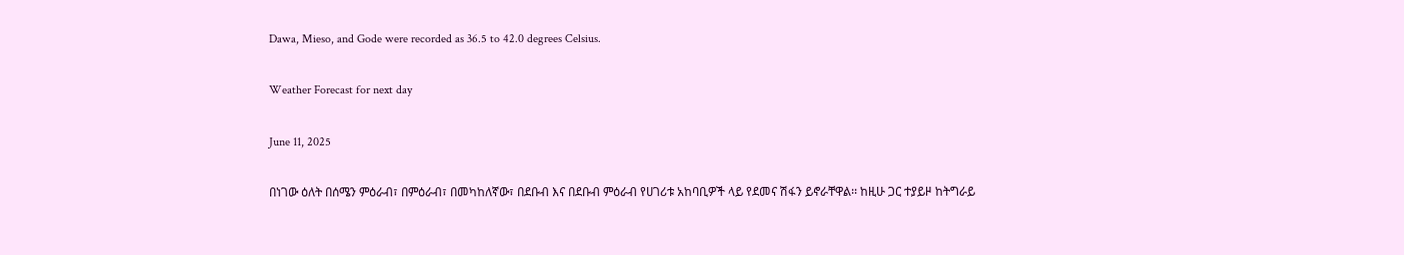Dawa, Mieso, and Gode were recorded as 36.5 to 42.0 degrees Celsius.

Weather Forecast for next day

June 11, 2025

በነገው ዕለት በሰሜን ምዕራብ፣ በምዕራብ፣ በመካከለኛው፣ በደቡብ እና በደቡብ ምዕራብ የሀገሪቱ አከባቢዎች ላይ የደመና ሽፋን ይኖራቸዋል፡፡ ከዚሁ ጋር ተያይዞ ከትግራይ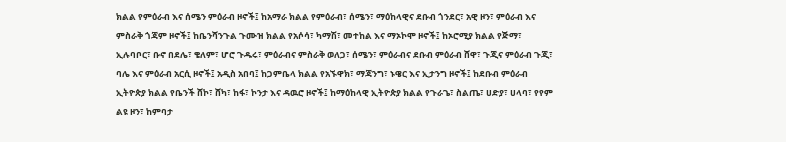ክልል የምዕራብ እና ሰሜን ምዕራብ ዞኖች፤ ከአማራ ክልል የምዕራብ፣ ሰሜን፣ ማዕከላዊና ደቡብ ጎንደር፣ አዊ ዞን፣ ምዕራብ እና ምስራቅ ጎጃም ዞኖች፤ ከቤንሻንጉል ጉሙዝ ክልል የአሶሳ፣ ካማሽ፣ መተከል እና ማኦኮሞ ዞኖች፤ ከኦሮሚያ ክልል የጅማ፣ ኢሉባቦር፣ ቡኖ በደሌ፣ ቄለም፣ ሆሮ ጉዱሩ፣ ምዕራብና ምስራቅ ወለጋ፣ ሰሜን፣ ምዕራብና ደቡብ ምዕራብ ሸዋ፣ ጉጂና ምዕራብ ጉጂ፣ ባሌ እና ምዕራብ አርሲ ዞኖች፤ አዲስ አበባ፤ ከጋምቤላ ክልል የአኙዋክ፣ ማጃንግ፣ ኑዌር እና ኢታንግ ዞኖች፤ ከደቡብ ምዕራብ ኢትዮጵያ ክልል የቤንች ሸኮ፣ ሸካ፣ ከፋ፣ ኮንታ እና ዳዉሮ ዞኖች፤ ከማዕከላዊ ኢትዮጵያ ክልል የጉራጌ፣ ስልጤ፣ ሀድያ፣ ሀላባ፣ የየም ልዩ ዞን፣ ከምባታ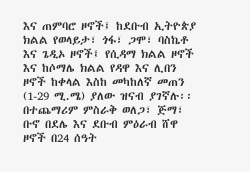እና ጠምባሮ ዞኖች፤ ከደቡብ ኢትዮጵያ ክልል የወላይታ፣ ጎፋ፣ ጋሞ፣ ባስኬቶ እና ጌዲኦ ዞኖች፤ የሲዳማ ክልል ዞኖች እና ከሶማሌ ክልል የዳዋ እና ሊበን ዞኖች ከቀላል እስከ መካከለኛ መጠን (1-29 ሚ.ሜ) ያለው ዝናብ ያገኛሉ፡፡ በተጨማሪም ምስራቅ ወለጋ፣ ጅማ፣ ቡኖ በደሌ እና ደቡብ ምዕራብ ሸዋ ዞኖች በ24 ሰዓት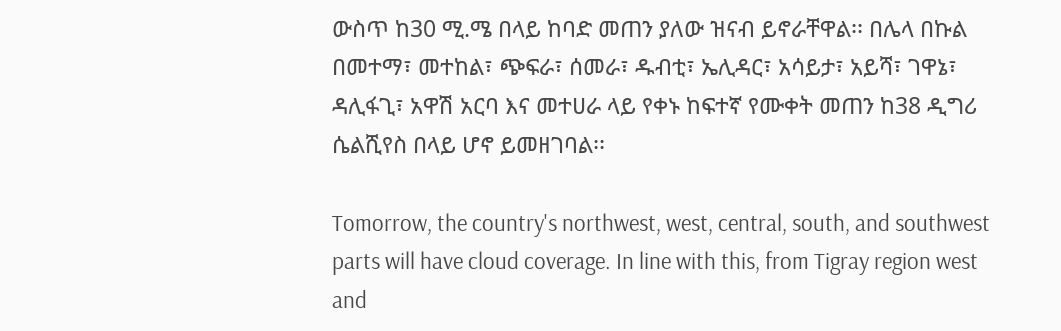ውስጥ ከ30 ሚ.ሜ በላይ ከባድ መጠን ያለው ዝናብ ይኖራቸዋል፡፡ በሌላ በኩል በመተማ፣ መተከል፣ ጭፍራ፣ ሰመራ፣ ዱብቲ፣ ኤሊዳር፣ አሳይታ፣ አይሻ፣ ገዋኔ፣ ዳሊፋጊ፣ አዋሽ አርባ እና መተሀራ ላይ የቀኑ ከፍተኛ የሙቀት መጠን ከ38 ዲግሪ ሴልሺየስ በላይ ሆኖ ይመዘገባል፡፡

Tomorrow, the country's northwest, west, central, south, and southwest parts will have cloud coverage. In line with this, from Tigray region west and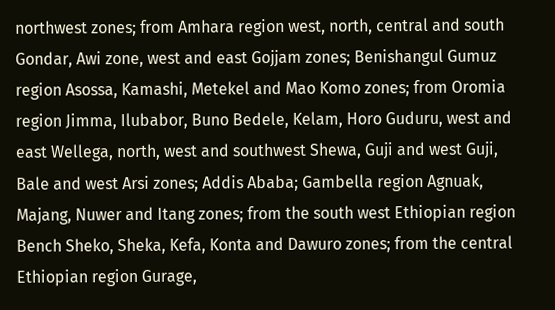northwest zones; from Amhara region west, north, central and south Gondar, Awi zone, west and east Gojjam zones; Benishangul Gumuz region Asossa, Kamashi, Metekel and Mao Komo zones; from Oromia region Jimma, Ilubabor, Buno Bedele, Kelam, Horo Guduru, west and east Wellega, north, west and southwest Shewa, Guji and west Guji, Bale and west Arsi zones; Addis Ababa; Gambella region Agnuak, Majang, Nuwer and Itang zones; from the south west Ethiopian region Bench Sheko, Sheka, Kefa, Konta and Dawuro zones; from the central Ethiopian region Gurage,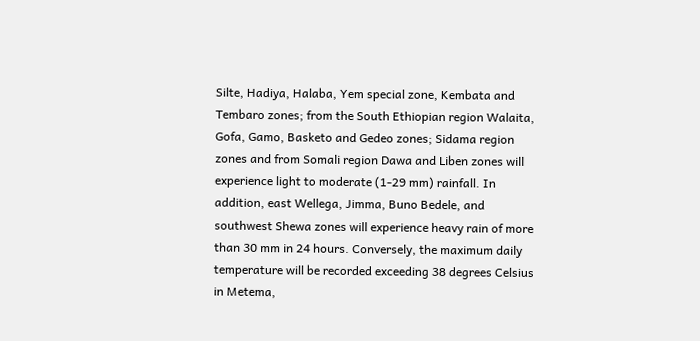Silte, Hadiya, Halaba, Yem special zone, Kembata and Tembaro zones; from the South Ethiopian region Walaita, Gofa, Gamo, Basketo and Gedeo zones; Sidama region zones and from Somali region Dawa and Liben zones will experience light to moderate (1-29 mm) rainfall. In addition, east Wellega, Jimma, Buno Bedele, and southwest Shewa zones will experience heavy rain of more than 30 mm in 24 hours. Conversely, the maximum daily temperature will be recorded exceeding 38 degrees Celsius in Metema,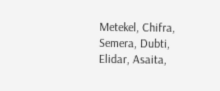Metekel, Chifra, Semera, Dubti, Elidar, Asaita,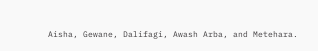Aisha, Gewane, Dalifagi, Awash Arba, and Metehara.